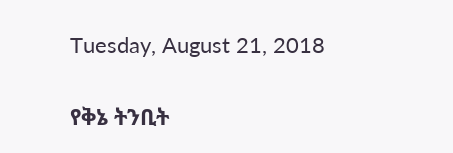Tuesday, August 21, 2018

የቅኔ ትንቢት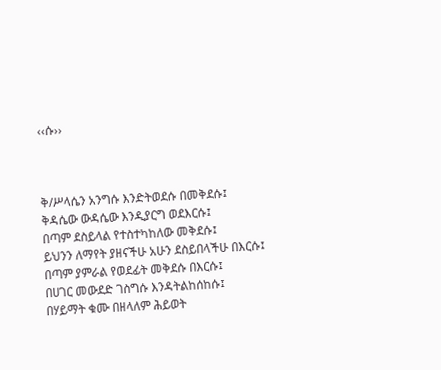‹‹ሱ››



ቅ/ሥላሴን አንግሱ እንድትወደሱ በመቅደሱ፤
ቅዳሴው ውዳሴው እንዲያርግ ወደእርሱ፤
በጣም ደስይላል የተስተካከለው መቅደሱ፤
ይህንን ለማየት ያዘናችሁ አሁን ደስይበላችሁ በእርሱ፤
በጣም ያምራል የወደፊት መቅደሱ በእርሱ፤
በሀገር መውደድ ገስግሱ እንዳትልከሰከሱ፤
በሃይማት ቁሙ በዘላለም ሕይወት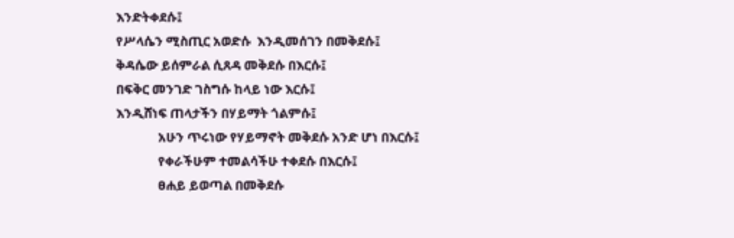እንድትቀደሱ፤
የሥላሴን ሚስጢር አወድሱ  እንዲመሰገን በመቅደሱ፤
ቅዳሴው ይሰምራል ሲጸዳ መቅደሱ በእርሱ፤
በፍቅር መንገድ ገስግሱ ከላይ ነው እርሱ፤
እንዲሸነፍ ጠላታችን በሃይማት ጎልምሱ፤
              አሁን ጥሩነው የሃይማኖት መቅደሱ አንድ ሆነ በእርሱ፤
              የቀራችሁም ተመልሳችሁ ተቀደሱ በእርሱ፤
              ፀሐይ ይወጣል በመቅደሱ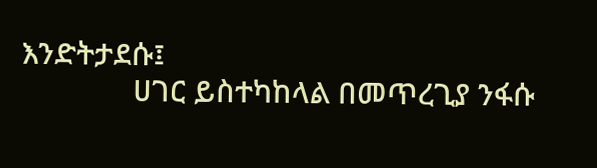እንድትታደሱ፤
              ሀገር ይስተካከላል በመጥረጊያ ንፋሱ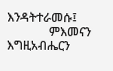እንዳትተራመሱ፤
              ምእመናን እግዚአብሔርን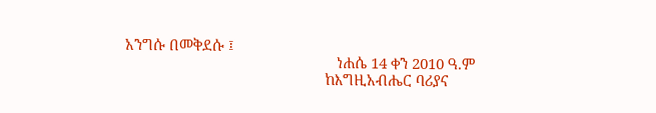አንግሱ በመቅደሱ ፤
                                                     ነሐሴ 14 ቀን 2010 ዓ.ም
                                                  ከእግዚአብሔር ባሪያና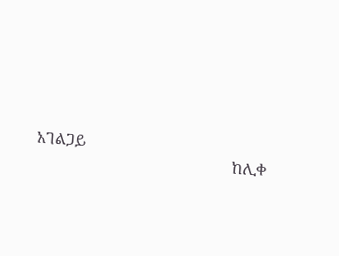አገልጋይ
                                                 ከሊቀ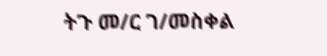ትጉ መ/ር ገ/መስቀል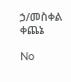ኃ/መስቀል ቀጨኔ

No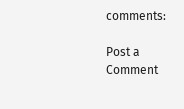comments:

Post a Comment